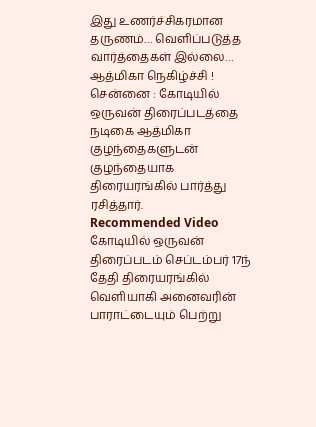இது உணர்ச்சிகரமான தருணம்… வெளிப்படுத்த வார்த்தைகள் இல்லை… ஆத்மிகா நெகிழ்ச்சி !
சென்னை : கோடியில் ஒருவன் திரைப்படத்தை நடிகை ஆத்மிகா குழந்தைகளுடன் குழந்தையாக திரையரங்கில் பார்த்து ரசித்தார்.
Recommended Video
கோடியில் ஒருவன் திரைப்படம் செப்டம்பர் 17ந் தேதி திரையரங்கில் வெளியாகி அனைவரின் பாராட்டையும் பெற்று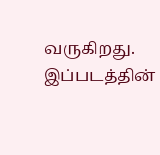வருகிறது.
இப்படத்தின்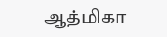ஆத்மிகா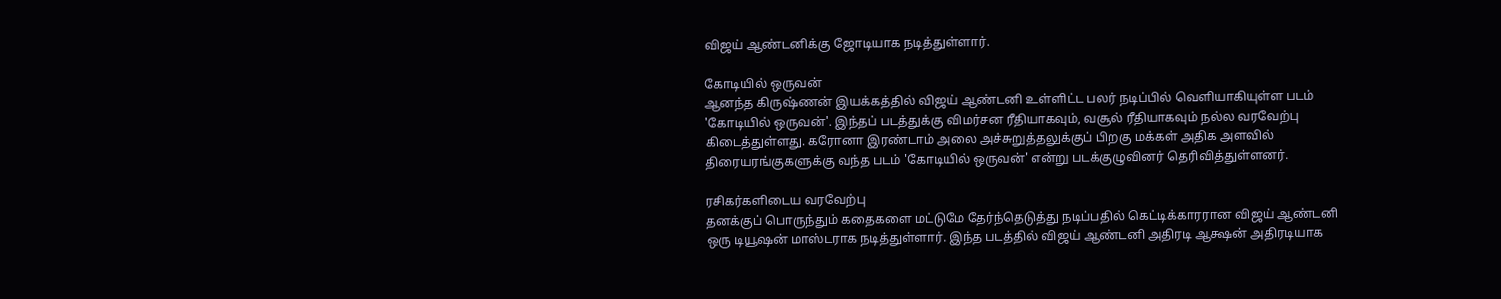விஜய் ஆண்டனிக்கு ஜோடியாக நடித்துள்ளார்.

கோடியில் ஒருவன்
ஆனந்த கிருஷ்ணன் இயக்கத்தில் விஜய் ஆண்டனி உள்ளிட்ட பலர் நடிப்பில் வெளியாகியுள்ள படம் 'கோடியில் ஒருவன்'. இந்தப் படத்துக்கு விமர்சன ரீதியாகவும், வசூல் ரீதியாகவும் நல்ல வரவேற்பு கிடைத்துள்ளது. கரோனா இரண்டாம் அலை அச்சுறுத்தலுக்குப் பிறகு மக்கள் அதிக அளவில் திரையரங்குகளுக்கு வந்த படம் 'கோடியில் ஒருவன்' என்று படக்குழுவினர் தெரிவித்துள்ளனர்.

ரசிகர்களிடைய வரவேற்பு
தனக்குப் பொருந்தும் கதைகளை மட்டுமே தேர்ந்தெடுத்து நடிப்பதில் கெட்டிக்காரரான விஜய் ஆண்டனி ஒரு டியூஷன் மாஸ்டராக நடித்துள்ளார். இந்த படத்தில் விஜய் ஆண்டனி அதிரடி ஆக்ஷன் அதிரடியாக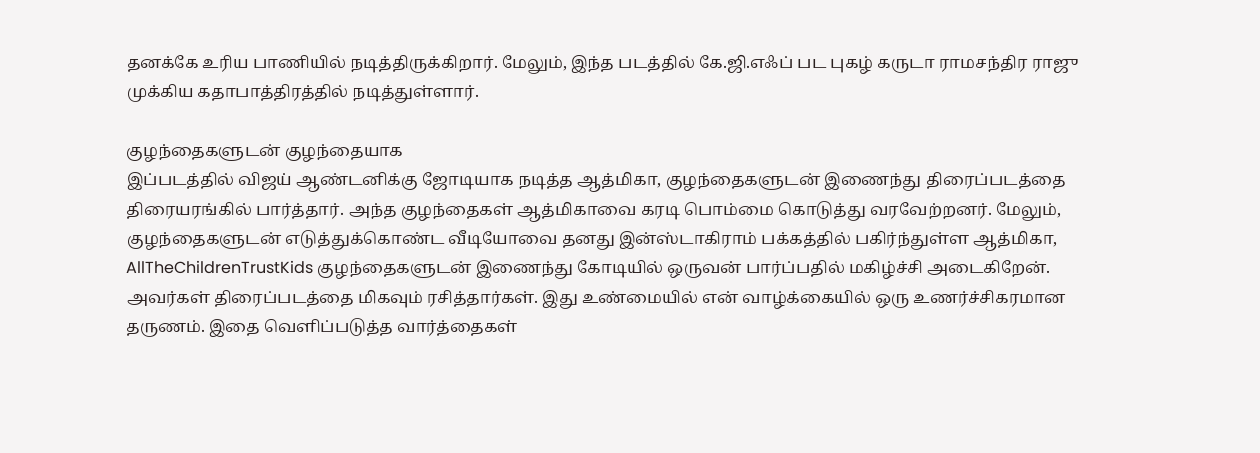தனக்கே உரிய பாணியில் நடித்திருக்கிறார். மேலும், இந்த படத்தில் கே.ஜி.எஃப் பட புகழ் கருடா ராமசந்திர ராஜு முக்கிய கதாபாத்திரத்தில் நடித்துள்ளார்.

குழந்தைகளுடன் குழந்தையாக
இப்படத்தில் விஜய் ஆண்டனிக்கு ஜோடியாக நடித்த ஆத்மிகா, குழந்தைகளுடன் இணைந்து திரைப்படத்தை திரையரங்கில் பார்த்தார். அந்த குழந்தைகள் ஆத்மிகாவை கரடி பொம்மை கொடுத்து வரவேற்றனர். மேலும், குழந்தைகளுடன் எடுத்துக்கொண்ட வீடியோவை தனது இன்ஸ்டாகிராம் பக்கத்தில் பகிர்ந்துள்ள ஆத்மிகா, AllTheChildrenTrustKids குழந்தைகளுடன் இணைந்து கோடியில் ஒருவன் பார்ப்பதில் மகிழ்ச்சி அடைகிறேன். அவர்கள் திரைப்படத்தை மிகவும் ரசித்தார்கள். இது உண்மையில் என் வாழ்க்கையில் ஒரு உணர்ச்சிகரமான தருணம். இதை வெளிப்படுத்த வார்த்தைகள்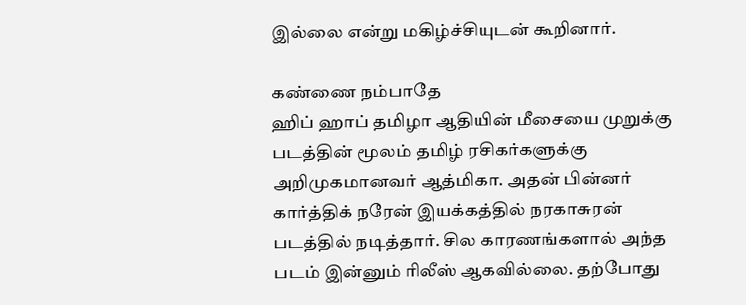இல்லை என்று மகிழ்ச்சியுடன் கூறினார்.

கண்ணை நம்பாதே
ஹிப் ஹாப் தமிழா ஆதியின் மீசையை முறுக்கு படத்தின் மூலம் தமிழ் ரசிகர்களுக்கு அறிமுகமானவர் ஆத்மிகா. அதன் பின்னர் கார்த்திக் நரேன் இயக்கத்தில் நரகாசுரன் படத்தில் நடித்தார். சில காரணங்களால் அந்த படம் இன்னும் ரிலீஸ் ஆகவில்லை. தற்போது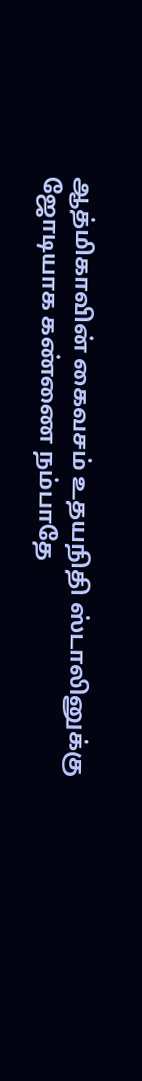ஆத்மிகாவின் கைவசம் உதயநிதி ஸ்டாலினுக்கு ஜோடியாக கண்ணை நம்பாதே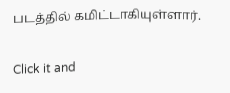படத்தில் கமிட்டாகியுள்ளார்.


Click it and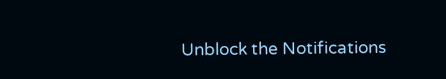Unblock the Notifications